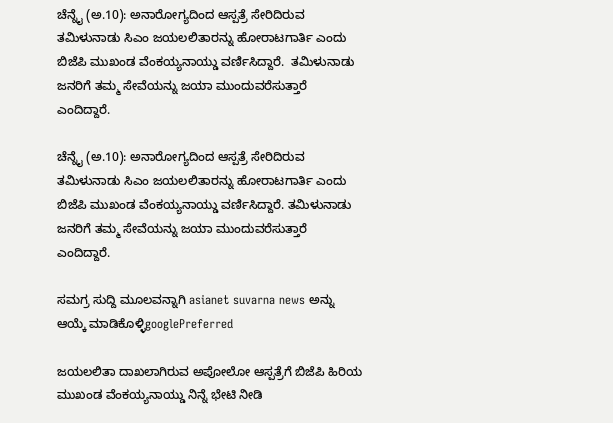ಚೆನ್ನೈ (ಅ.10): ಅನಾರೋಗ್ಯದಿಂದ ಆಸ್ಪತ್ರೆ ಸೇರಿದಿರುವ ತಮಿಳುನಾಡು ಸಿಎಂ ಜಯಲಲಿತಾರನ್ನು ಹೋರಾಟಗಾರ್ತಿ ಎಂದು ಬಿಜೆಪಿ ಮುಖಂಡ ವೆಂಕಯ್ಯನಾಯ್ಡು ವರ್ಣಿಸಿದ್ದಾರೆ.  ತಮಿಳುನಾಡು ಜನರಿಗೆ ತಮ್ಮ ಸೇವೆಯನ್ನು ಜಯಾ ಮುಂದುವರೆಸುತ್ತಾರೆ ಎಂದಿದ್ದಾರೆ.

ಚೆನ್ನೈ (ಅ.10): ಅನಾರೋಗ್ಯದಿಂದ ಆಸ್ಪತ್ರೆ ಸೇರಿದಿರುವ ತಮಿಳುನಾಡು ಸಿಎಂ ಜಯಲಲಿತಾರನ್ನು ಹೋರಾಟಗಾರ್ತಿ ಎಂದು ಬಿಜೆಪಿ ಮುಖಂಡ ವೆಂಕಯ್ಯನಾಯ್ಡು ವರ್ಣಿಸಿದ್ದಾರೆ. ತಮಿಳುನಾಡು ಜನರಿಗೆ ತಮ್ಮ ಸೇವೆಯನ್ನು ಜಯಾ ಮುಂದುವರೆಸುತ್ತಾರೆ ಎಂದಿದ್ದಾರೆ.

ಸಮಗ್ರ ಸುದ್ದಿ ಮೂಲವನ್ನಾಗಿ asianet suvarna news ಅನ್ನು ಆಯ್ಕೆ ಮಾಡಿಕೊಳ್ಳಿgooglePreferred

ಜಯಲಲಿತಾ ದಾಖಲಾಗಿರುವ ಅಪೋಲೋ ಆಸ್ಪತ್ರೆಗೆ ಬಿಜೆಪಿ ಹಿರಿಯ ಮುಖಂಡ ವೆಂಕಯ್ಯನಾಯ್ಡು ನಿನ್ನೆ ಭೇಟಿ ನೀಡಿ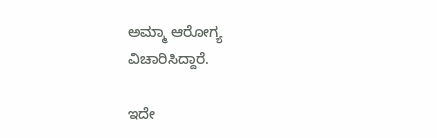ಅಮ್ಮಾ ಆರೋಗ್ಯ ವಿಚಾರಿಸಿದ್ದಾರೆ.

ಇದೇ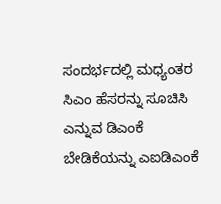ಸಂದರ್ಭದಲ್ಲಿ ಮಧ್ಯಂತರ ಸಿಎಂ ಹೆಸರನ್ನು ಸೂಚಿಸಿ ಎನ್ನುವ ಡಿಎಂಕೆ ಬೇಡಿಕೆಯನ್ನು ಎಐಡಿಎಂಕೆ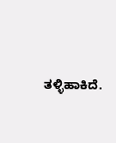ತಳ್ಳಿಹಾಕಿದೆ.